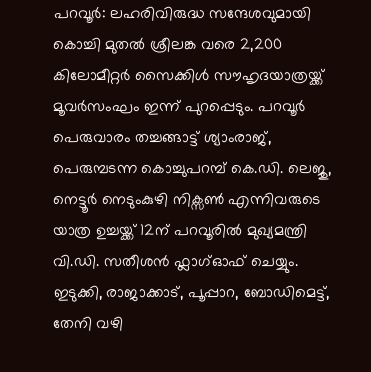പറവൂർ: ലഹരിവിരുദ്ധ സന്ദേശവുമായി കൊച്ചി മുതൽ ശ്രീലങ്ക വരെ 2,200 കിലോമീറ്റർ സൈക്കിൾ സൗഹൃദയാത്രയ്ക്ക് മൂവർസംഘം ഇന്ന് പുറപ്പെടും. പറവൂർ പെരുവാരം തച്ചങ്ങാട്ട് ശ്യാംരാജ്, പെരുമ്പടന്ന കൊച്ചുപറമ്പ് കെ.ഡി. ലെജു, നെട്ടൂർ നെടുംകുഴി നിക്സൺ എന്നിവരുടെ യാത്ര ഉച്ചയ്ക്ക് 12ന് പറവൂരിൽ മുഖ്യമന്ത്രി വി.ഡി. സതീശൻ ഫ്ലാഗ്ഓഫ് ചെയ്യും.
ഇടുക്കി, രാജാക്കാട്, പൂപ്പാറ, ബോഡിമെട്ട്, തേനി വഴി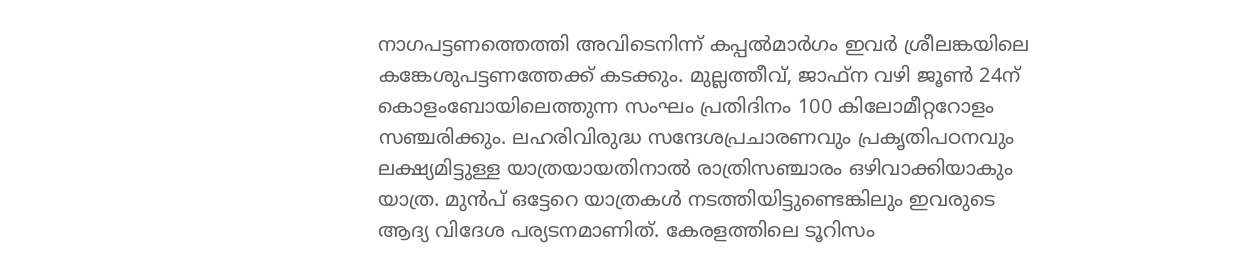നാഗപട്ടണത്തെത്തി അവിടെനിന്ന് കപ്പൽമാർഗം ഇവർ ശ്രീലങ്കയിലെ കങ്കേശുപട്ടണത്തേക്ക് കടക്കും. മുല്ലത്തീവ്, ജാഫ്ന വഴി ജൂൺ 24ന് കൊളംബോയിലെത്തുന്ന സംഘം പ്രതിദിനം 100 കിലോമീറ്ററോളം സഞ്ചരിക്കും. ലഹരിവിരുദ്ധ സന്ദേശപ്രചാരണവും പ്രകൃതിപഠനവും ലക്ഷ്യമിട്ടുള്ള യാത്രയായതിനാൽ രാത്രിസഞ്ചാരം ഒഴിവാക്കിയാകും യാത്ര. മുൻപ് ഒട്ടേറെ യാത്രകൾ നടത്തിയിട്ടുണ്ടെങ്കിലും ഇവരുടെ ആദ്യ വിദേശ പര്യടനമാണിത്. കേരളത്തിലെ ടൂറിസം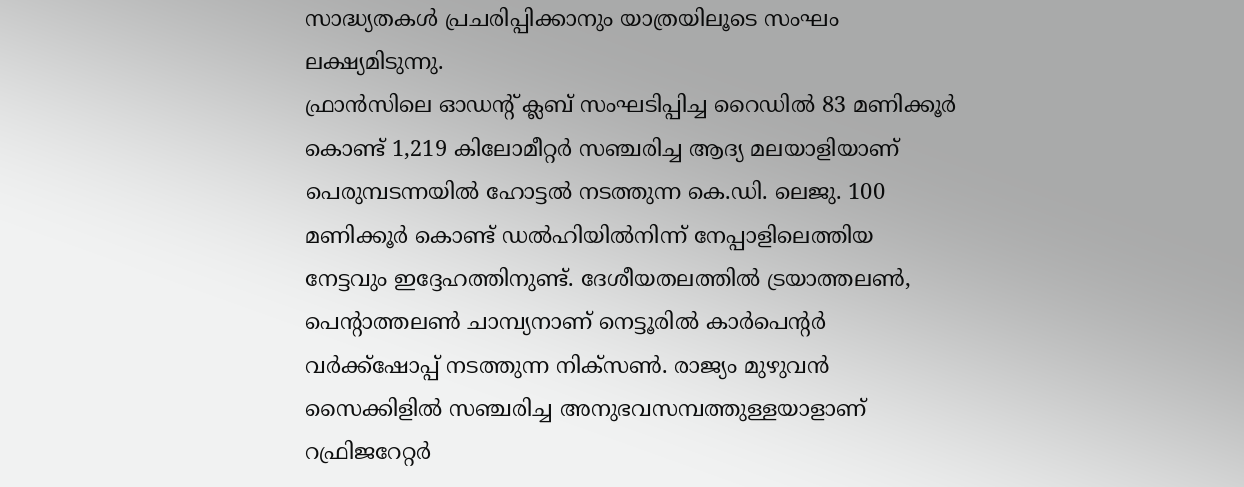സാദ്ധ്യതകൾ പ്രചരിപ്പിക്കാനും യാത്രയിലൂടെ സംഘം ലക്ഷ്യമിടുന്നു.
ഫ്രാൻസിലെ ഓഡന്റ് ക്ലബ് സംഘടിപ്പിച്ച റൈഡിൽ 83 മണിക്കൂർ കൊണ്ട് 1,219 കിലോമീറ്റർ സഞ്ചരിച്ച ആദ്യ മലയാളിയാണ് പെരുമ്പടന്നയിൽ ഹോട്ടൽ നടത്തുന്ന കെ.ഡി. ലെജു. 100 മണിക്കൂർ കൊണ്ട് ഡൽഹിയിൽനിന്ന് നേപ്പാളിലെത്തിയ നേട്ടവും ഇദ്ദേഹത്തിനുണ്ട്. ദേശീയതലത്തിൽ ട്രയാത്തലൺ, പെന്റാത്തലൺ ചാമ്പ്യനാണ് നെട്ടൂരിൽ കാർപെന്റർ വർക്ക്ഷോപ്പ് നടത്തുന്ന നിക്സൺ. രാജ്യം മുഴുവൻ സൈക്കിളിൽ സഞ്ചരിച്ച അനുഭവസമ്പത്തുള്ളയാളാണ് റഫ്രിജറേറ്റർ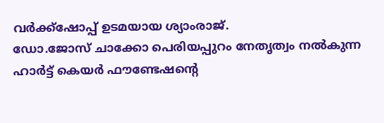വർക്ക്ഷോപ്പ് ഉടമയായ ശ്യാംരാജ്.
ഡോ.ജോസ് ചാക്കോ പെരിയപ്പുറം നേതൃത്വം നൽകുന്ന ഹാർട്ട് കെയർ ഫൗണ്ടേഷന്റെ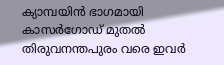ക്യാമ്പയിൻ ഭാഗമായി കാസർഗോഡ് മുതൽ തിരുവനന്തപുരം വരെ ഇവർ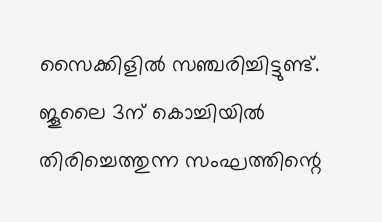സൈക്കിളിൽ സഞ്ചരിച്ചിട്ടുണ്ട്. ജൂലൈ 3ന് കൊച്ചിയിൽ തിരിച്ചെത്തുന്ന സംഘത്തിന്റെ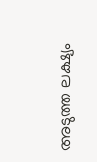അടുത്ത ലക്ഷ്യം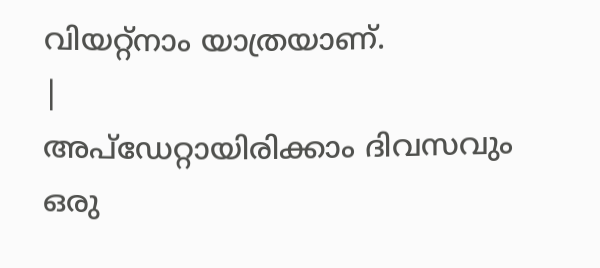വിയറ്റ്നാം യാത്രയാണ്.
|
അപ്ഡേറ്റായിരിക്കാം ദിവസവും
ഒരു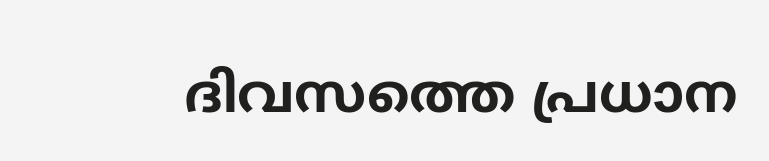ദിവസത്തെ പ്രധാന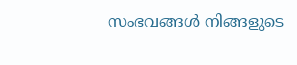സംഭവങ്ങൾ നിങ്ങളുടെ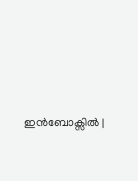ഇൻബോക്സിൽ |